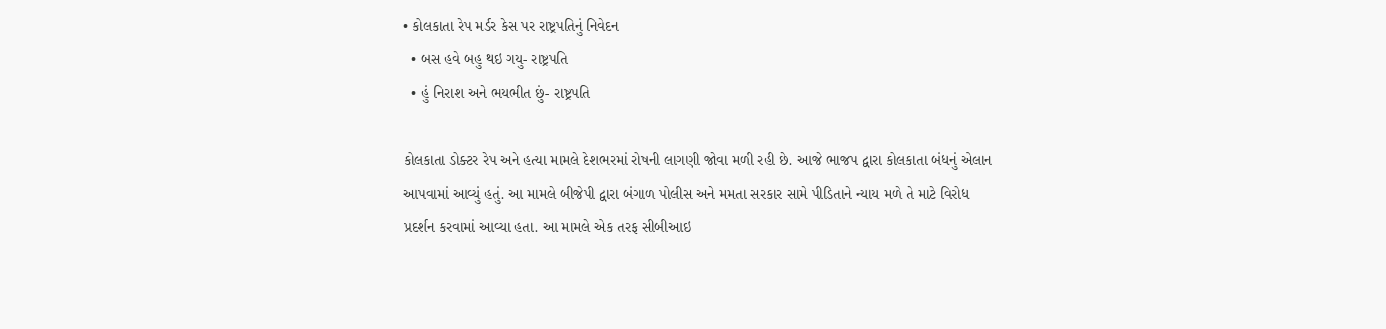• કોલકાતા રેપ મર્ડર કેસ પર રાષ્ટ્રપતિનું નિવેદન
  • બસ હવે બહુ થઇ ગયુ- રાષ્ટ્રપતિ
  • હું નિરાશ અને ભયભીત છું- રાષ્ટ્રપતિ

કોલકાતા ડોક્ટર રેપ અને હત્યા મામલે દેશભરમાં રોષની લાગણી જોવા મળી રહી છે. આજે ભાજપ દ્વારા કોલકાતા બંધનું એલાન આપવામાં આવ્યું હતું. આ મામલે બીજેપી દ્વારા બંગાળ પોલીસ અને મમતા સરકાર સામે પીડિતાને ન્યાય મળે તે માટે વિરોધ પ્રદર્શન કરવામાં આવ્યા હતા. આ મામલે એક તરફ સીબીઆઇ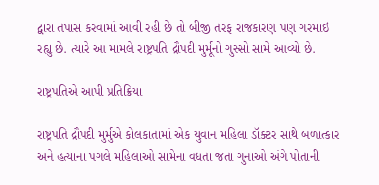દ્વારા તપાસ કરવામાં આવી રહી છે તો બીજી તરફ રાજકારણ પણ ગરમાઇ રહ્યુ છે. ત્યારે આ મામલે રાષ્ટ્રપતિ દ્રૌપદી મુર્મૂનો ગુસ્સો સામે આવ્યો છે.

રાષ્ટ્રપતિએ આપી પ્રતિક્રિયા

રાષ્ટ્રપતિ દ્રૌપદી મુર્મુએ કોલકાતામાં એક યુવાન મહિલા ડૉક્ટર સાથે બળાત્કાર અને હત્યાના પગલે મહિલાઓ સામેના વધતા જતા ગુનાઓ અંગે પોતાની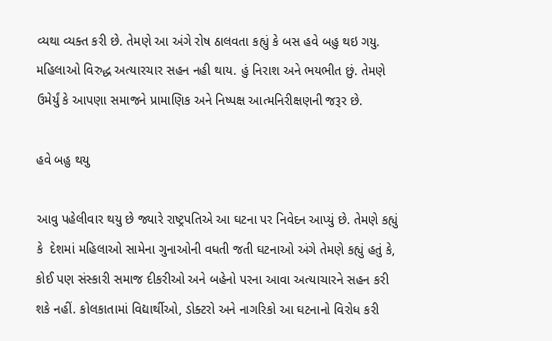વ્યથા વ્યક્ત કરી છે. તેમણે આ અંગે રોષ ઠાલવતા કહ્યું કે બસ હવે બહુ થઇ ગયુ. મહિલાઓ વિરુદ્ધ અત્યારચાર સહન નહી થાય. હું નિરાશ અને ભયભીત છું. તેમણે ઉમેર્યું કે આપણા સમાજને પ્રામાણિક અને નિષ્પક્ષ આત્મનિરીક્ષણની જરૂર છે.

હવે બહુ થયુ

આવુ પહેલીવાર થયુ છે જ્યારે રાષ્ટ્રપતિએ આ ઘટના પર નિવેદન આપ્યું છે. તેમણે કહ્યું કે  દેશમાં મહિલાઓ સામેના ગુનાઓની વધતી જતી ઘટનાઓ અંગે તેમણે કહ્યું હતું કે, કોઈ પણ સંસ્કારી સમાજ દીકરીઓ અને બહેનો પરના આવા અત્યાચારને સહન કરી શકે નહીં. કોલકાતામાં વિદ્યાર્થીઓ, ડોક્ટરો અને નાગરિકો આ ઘટનાનો વિરોધ કરી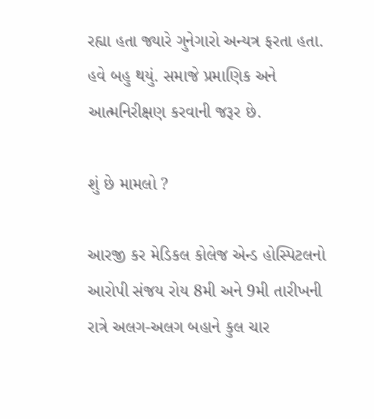રહ્યા હતા જ્યારે ગુનેગારો અન્યત્ર ફરતા હતા. હવે બહુ થયું. સમાજે પ્રમાણિક અને આત્મનિરીક્ષણ કરવાની જરૂર છે.

શું છે મામલો ?

આરજી કર મેડિકલ કોલેજ એન્ડ હોસ્પિટલનો આરોપી સંજય રોય 8મી અને 9મી તારીખની રાત્રે અલગ-અલગ બહાને કુલ ચાર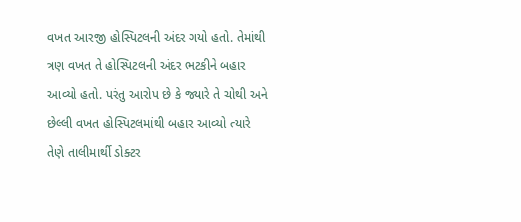વખત આરજી હોસ્પિટલની અંદર ગયો હતો. તેમાંથી ત્રણ વખત તે હોસ્પિટલની અંદર ભટકીને બહાર આવ્યો હતો. પરંતુ આરોપ છે કે જ્યારે તે ચોથી અને છેલ્લી વખત હોસ્પિટલમાંથી બહાર આવ્યો ત્યારે તેણે તાલીમાર્થી ડોક્ટર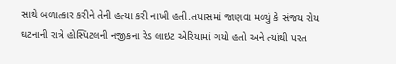સાથે બળાત્કાર કરીને તેની હત્યા કરી નાખી હતી.તપાસમાં જાણવા મળ્યું કે સંજય રોય ઘટનાની રાત્રે હોસ્પિટલની નજીકના રેડ લાઇટ એરિયામાં ગયો હતો અને ત્યાંથી પરત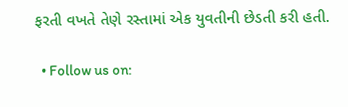ફરતી વખતે તેણે રસ્તામાં એક યુવતીની છેડતી કરી હતી.

  • Follow us on: